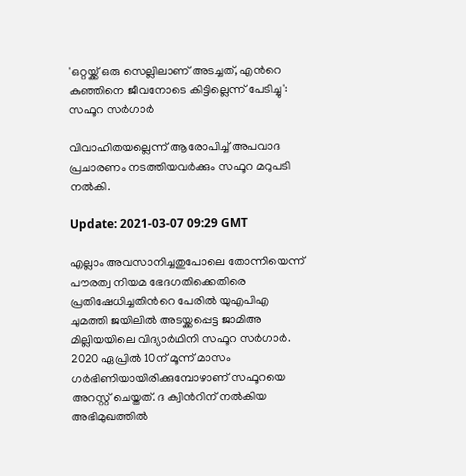'ഒറ്റയ്ക്ക് ഒരു സെല്ലിലാണ് അടച്ചത്, എന്‍റെ കുഞ്ഞിനെ ജീവനോടെ കിട്ടില്ലെന്ന് പേടിച്ചു': സഫൂറ സര്‍ഗാര്‍

വിവാഹിതയല്ലെന്ന് ആരോപിച്ച് അപവാദ പ്രചാരണം നടത്തിയവര്‍ക്കും സഫൂറ മറുപടി നല്‍കി.

Update: 2021-03-07 09:29 GMT

എല്ലാം അവസാനിച്ചതുപോലെ തോന്നിയെന്ന് പൗരത്വ നിയമ ഭേദഗതിക്കെതിരെ പ്രതിഷേധിച്ചതിന്‍റെ പേരില്‍ യുഎപിഎ ചുമത്തി ജയിലില്‍ അടയ്ക്കപ്പെട്ട ജാമിഅ മില്ലിയയിലെ വിദ്യാര്‍ഥിനി സഫൂറ സര്‍ഗാര്‍. 2020 ഏപ്രില്‍ 10ന് മൂന്ന് മാസം ഗര്‍ഭിണിയായിരിക്കുമ്പോഴാണ് സഫൂറയെ അറസ്റ്റ് ചെയ്തത്. ദ ക്വിന്‍റിന് നല്‍കിയ അഭിമുഖത്തില്‍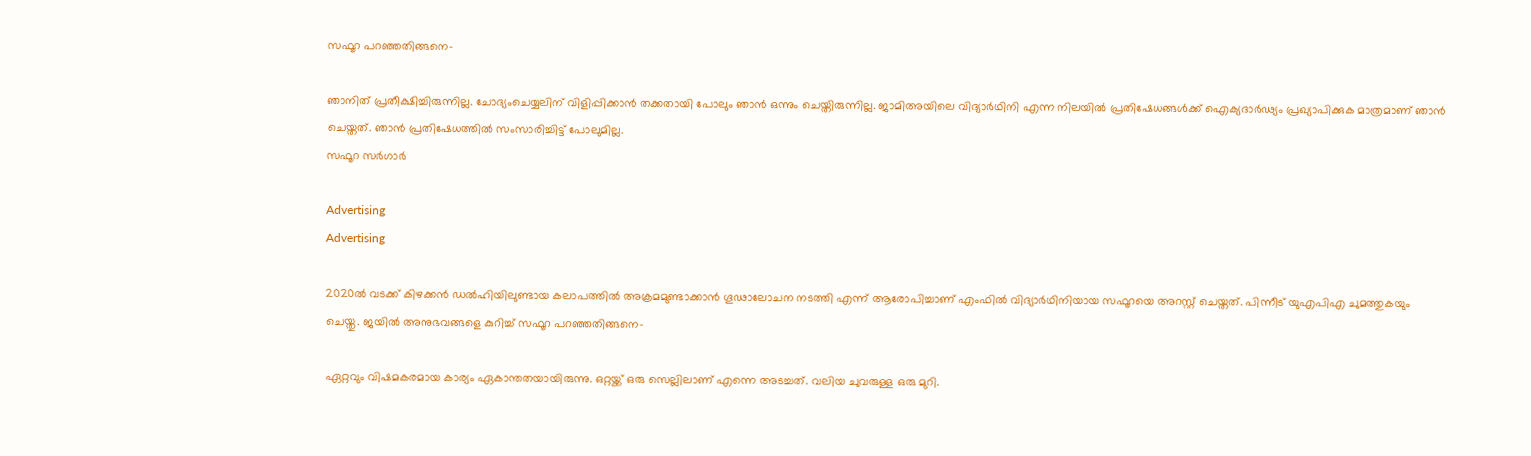സഫൂറ പറഞ്ഞതിങ്ങനെ-

ഞാനിത് പ്രതീക്ഷിച്ചിരുന്നില്ല. ചോദ്യംചെയ്യലിന് വിളിപ്പിക്കാന്‍ തക്കതായി പോലും ഞാന്‍ ഒന്നും ചെയ്തിരുന്നില്ല. ജാമിഅയിലെ വിദ്യാര്‍ഥിനി എന്ന നിലയില്‍ പ്രതിഷേധങ്ങള്‍ക്ക് ഐക്യദാര്‍ഢ്യം പ്രഖ്യാപിക്കുക മാത്രമാണ് ഞാന്‍ ചെയ്തത്. ഞാന്‍ പ്രതിഷേധത്തില്‍ സംസാരിച്ചിട്ട് പോലുമില്ല.
സഫൂറ സര്‍ഗാര്‍

Advertising
Advertising

2020ല്‍ വടക്ക് കിഴക്കന്‍ ഡല്‍ഹിയിലുണ്ടായ കലാപത്തില്‍ അക്രമമുണ്ടാക്കാന്‍ ഗൂഢാലോചന നടത്തി എന്ന് ആരോപിച്ചാണ് എംഫില്‍ വിദ്യാര്‍ഥിനിയായ സഫൂറയെ അറസ്റ്റ് ചെയ്തത്. പിന്നീട് യുഎപിഎ ചുമത്തുകയും ചെയ്തു. ജയില്‍ അനുഭവങ്ങളെ കുറിച്ച് സഫൂറ പറഞ്ഞതിങ്ങനെ-

ഏറ്റവും വിഷമകരമായ കാര്യം ഏകാന്തതയായിരുന്നു. ഒറ്റയ്ക്ക് ഒരു സെല്ലിലാണ് എന്നെ അടച്ചത്. വലിയ ചുവരുള്ള ഒരു മുറി.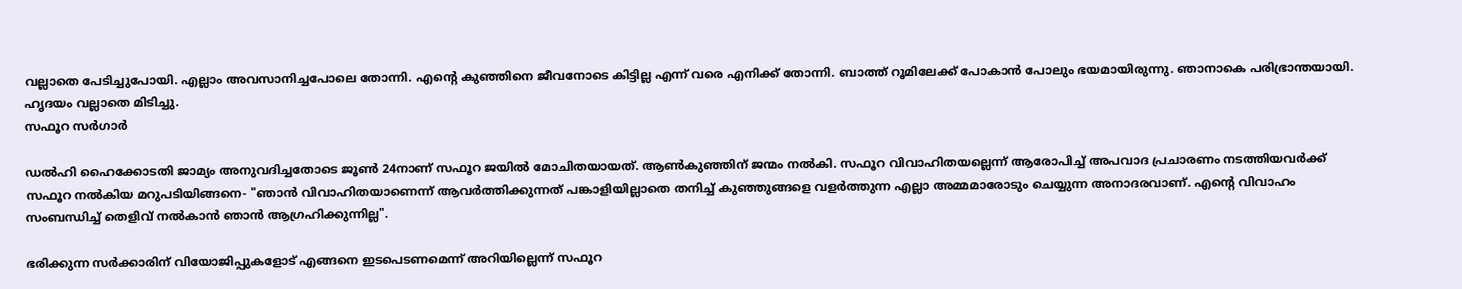വല്ലാതെ പേടിച്ചുപോയി. എല്ലാം അവസാനിച്ചപോലെ തോന്നി. എന്‍റെ കുഞ്ഞിനെ ജീവനോടെ കിട്ടില്ല എന്ന് വരെ എനിക്ക് തോന്നി. ബാത്ത് റൂമിലേക്ക് പോകാന്‍ പോലും ഭയമായിരുന്നു. ഞാനാകെ പരിഭ്രാന്തയായി. ഹൃദയം വല്ലാതെ മിടിച്ചു.
സഫൂറ സര്‍ഗാര്‍

ഡല്‍ഹി ഹൈക്കോടതി ജാമ്യം അനുവദിച്ചതോടെ ജൂണ്‍ 24നാണ് സഫൂറ ജയില്‍ മോചിതയായത്. ആണ്‍കുഞ്ഞിന് ജന്മം നല്‍കി. സഫൂറ വിവാഹിതയല്ലെന്ന് ആരോപിച്ച് അപവാദ പ്രചാരണം നടത്തിയവര്‍ക്ക് സഫൂറ നല്‍കിയ മറുപടിയിങ്ങനെ- "ഞാൻ വിവാഹിതയാണെന്ന് ആവർത്തിക്കുന്നത് പങ്കാളിയില്ലാതെ തനിച്ച് കുഞ്ഞുങ്ങളെ വളര്‍ത്തുന്ന എല്ലാ അമ്മമാരോടും ചെയ്യുന്ന അനാദരവാണ്. എന്റെ വിവാഹം സംബന്ധിച്ച് തെളിവ് നല്‍കാന്‍ ഞാൻ ആഗ്രഹിക്കുന്നില്ല".

ഭരിക്കുന്ന സര്‍ക്കാരിന് വിയോജിപ്പുകളോട് എങ്ങനെ ഇടപെടണമെന്ന് അറിയില്ലെന്ന് സഫൂറ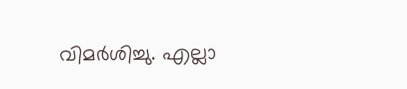വിമര്‍ശിച്ചു. എല്ലാ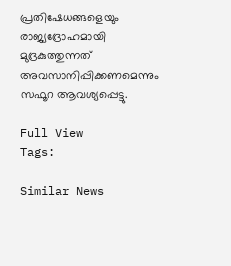പ്രതിഷേധങ്ങളെയും രാജ്യദ്രോഹമായി മുദ്രകുത്തുന്നത് അവസാനിപ്പിക്കണമെന്നും സഫൂറ ആവശ്യപ്പെട്ടു.

Full View
Tags:

Similar News